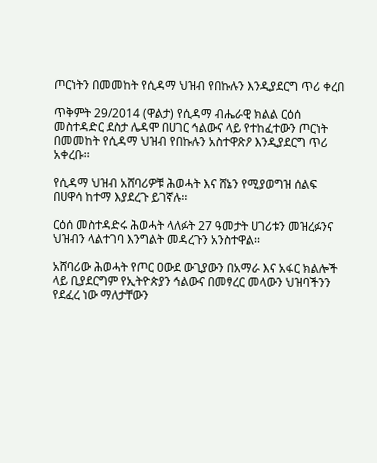ጦርነትን በመመከት የሲዳማ ህዝብ የበኩሉን እንዲያደርግ ጥሪ ቀረበ

ጥቅምት 29/2014 (ዋልታ) የሲዳማ ብሔራዊ ክልል ርዕሰ መስተዳድር ደስታ ሌዳሞ በሀገር ኅልውና ላይ የተከፈተውን ጦርነት በመመከት የሲዳማ ህዝብ የበኩሉን አስተዋጽዖ እንዲያደርግ ጥሪ አቀረቡ፡፡

የሲዳማ ህዝብ አሸባሪዎቹ ሕወሓት እና ሸኔን የሚያወግዝ ሰልፍ በሀዋሳ ከተማ እያደረጉ ይገኛሉ፡፡

ርዕሰ መስተዳድሩ ሕወሓት ላለፉት 27 ዓመታት ሀገሪቱን መዝረፉንና ህዝብን ላልተገባ እንግልት መዳረጉን አንስተዋል፡፡

አሸባሪው ሕወሓት የጦር ዐውደ ውጊያውን በአማራ እና አፋር ክልሎች ላይ ቢያደርግም የኢትዮጵያን ኅልውና በመፃረር መላውን ህዝባችንን የደፈረ ነው ማለታቸውን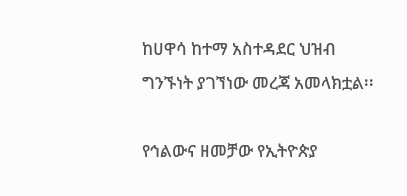ከሀዋሳ ከተማ አስተዳደር ህዝብ ግንኙነት ያገኘነው መረጃ አመላክቷል፡፡

የኅልውና ዘመቻው የኢትዮጵያ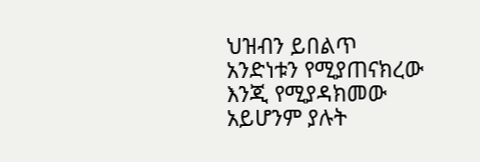ህዝብን ይበልጥ አንድነቱን የሚያጠናክረው እንጂ የሚያዳክመው አይሆንም ያሉት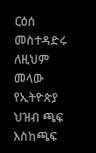ርዕሰ መስተዳድሩ ለዚህም መላው የኢትዮጵያ ህዝብ ጫፍ እስከጫፍ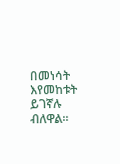በመነሳት እየመከቱት ይገኛሉ ብለዋል።